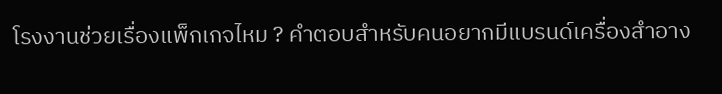โรงงานช่วยเรื่องแพ็กเกจไหม ? คำตอบสำหรับคนอยากมีแบรนด์เครื่องสำอาง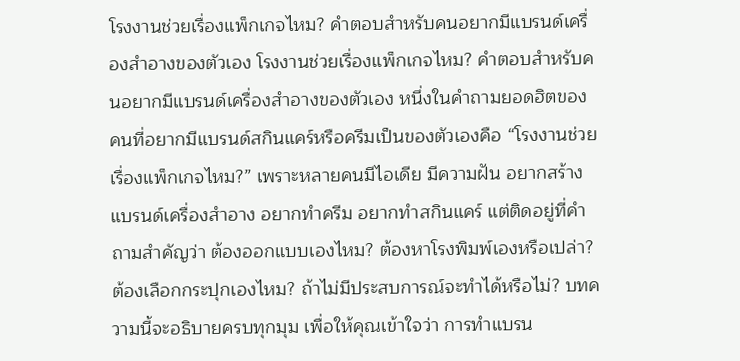โรงงานช่วยเรื่องแพ็กเกจไหม? คำตอบสำหรับคนอยากมีแบรนด์เครื่องสำอางของตัวเอง โรงงานช่วยเรื่องแพ็กเกจไหม? คำตอบสำหรับคนอยากมีแบรนด์เครื่องสำอางของตัวเอง หนึ่งในคำถามยอดฮิตของคนที่อยากมีแบรนด์สกินแคร์หรือครีมเป็นของตัวเองคือ “โรงงานช่วยเรื่องแพ็กเกจไหม?” เพราะหลายคนมีไอเดีย มีความฝัน อยากสร้างแบรนด์เครื่องสำอาง อยากทำครีม อยากทำสกินแคร์ แต่ติดอยู่ที่คำถามสำคัญว่า ต้องออกแบบเองไหม? ต้องหาโรงพิมพ์เองหรือเปล่า? ต้องเลือกกระปุกเองไหม? ถ้าไม่มีประสบการณ์จะทำได้หรือไม่? บทความนี้จะอธิบายครบทุกมุม เพื่อให้คุณเข้าใจว่า การทำแบรน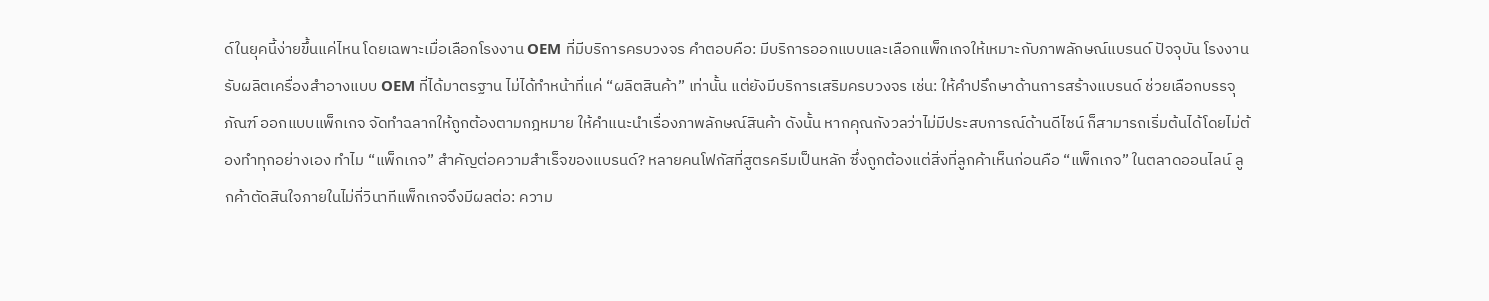ด์ในยุคนี้ง่ายขึ้นแค่ไหน โดยเฉพาะเมื่อเลือกโรงงาน OEM ที่มีบริการครบวงจร คำตอบคือ: มีบริการออกแบบและเลือกแพ็กเกจให้เหมาะกับภาพลักษณ์แบรนด์ ปัจจุบัน โรงงานรับผลิตเครื่องสำอางแบบ OEM ที่ได้มาตรฐาน ไม่ได้ทำหน้าที่แค่ “ผลิตสินค้า” เท่านั้น แต่ยังมีบริการเสริมครบวงจร เช่น: ให้คำปรึกษาด้านการสร้างแบรนด์ ช่วยเลือกบรรจุภัณฑ์ ออกแบบแพ็กเกจ จัดทำฉลากให้ถูกต้องตามกฎหมาย ให้คำแนะนำเรื่องภาพลักษณ์สินค้า ดังนั้น หากคุณกังวลว่าไม่มีประสบการณ์ด้านดีไซน์ ก็สามารถเริ่มต้นได้โดยไม่ต้องทำทุกอย่างเอง ทำไม “แพ็กเกจ” สำคัญต่อความสำเร็จของแบรนด์? หลายคนโฟกัสที่สูตรครีมเป็นหลัก ซึ่งถูกต้องแต่สิ่งที่ลูกค้าเห็นก่อนคือ “แพ็กเกจ” ในตลาดออนไลน์ ลูกค้าตัดสินใจภายในไม่กี่วินาทีแพ็กเกจจึงมีผลต่อ: ความ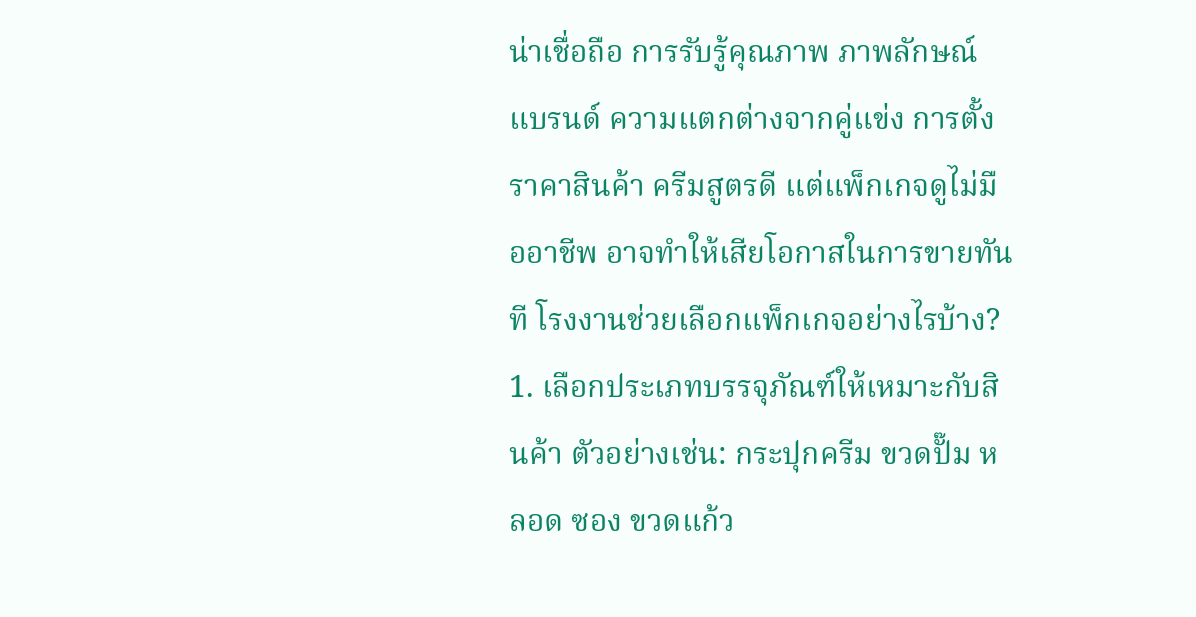น่าเชื่อถือ การรับรู้คุณภาพ ภาพลักษณ์แบรนด์ ความแตกต่างจากคู่แข่ง การตั้งราคาสินค้า ครีมสูตรดี แต่แพ็กเกจดูไม่มืออาชีพ อาจทำให้เสียโอกาสในการขายทันที โรงงานช่วยเลือกแพ็กเกจอย่างไรบ้าง? 1. เลือกประเภทบรรจุภัณฑ์ให้เหมาะกับสินค้า ตัวอย่างเช่น: กระปุกครีม ขวดปั๊ม หลอด ซอง ขวดแก้ว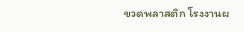ขวดพลาสติก โรงงานผ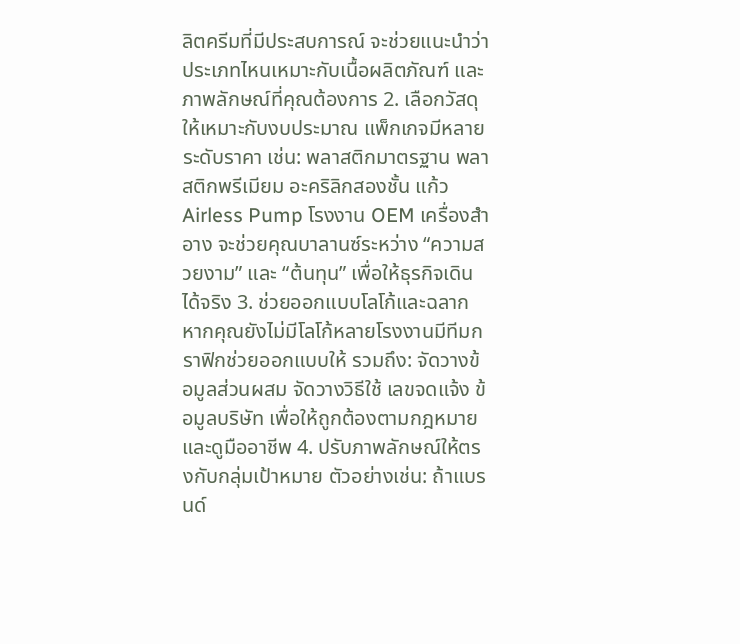ลิตครีมที่มีประสบการณ์ จะช่วยแนะนำว่าประเภทไหนเหมาะกับเนื้อผลิตภัณฑ์ และภาพลักษณ์ที่คุณต้องการ 2. เลือกวัสดุให้เหมาะกับงบประมาณ แพ็กเกจมีหลายระดับราคา เช่น: พลาสติกมาตรฐาน พลาสติกพรีเมียม อะคริลิกสองชั้น แก้ว Airless Pump โรงงาน OEM เครื่องสำอาง จะช่วยคุณบาลานซ์ระหว่าง “ความสวยงาม” และ “ต้นทุน” เพื่อให้ธุรกิจเดินได้จริง 3. ช่วยออกแบบโลโก้และฉลาก หากคุณยังไม่มีโลโก้หลายโรงงานมีทีมกราฟิกช่วยออกแบบให้ รวมถึง: จัดวางข้อมูลส่วนผสม จัดวางวิธีใช้ เลขจดแจ้ง ข้อมูลบริษัท เพื่อให้ถูกต้องตามกฎหมายและดูมืออาชีพ 4. ปรับภาพลักษณ์ให้ตรงกับกลุ่มเป้าหมาย ตัวอย่างเช่น: ถ้าแบรนด์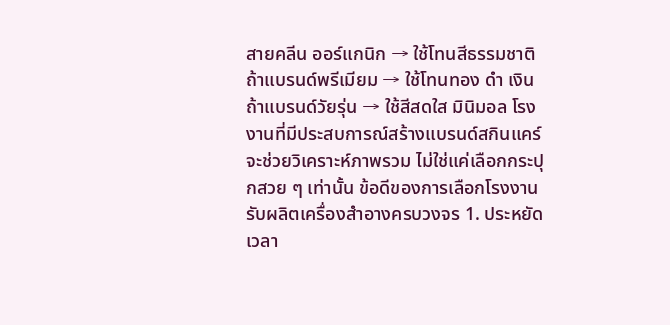สายคลีน ออร์แกนิก → ใช้โทนสีธรรมชาติ ถ้าแบรนด์พรีเมียม → ใช้โทนทอง ดำ เงิน ถ้าแบรนด์วัยรุ่น → ใช้สีสดใส มินิมอล โรงงานที่มีประสบการณ์สร้างแบรนด์สกินแคร์ จะช่วยวิเคราะห์ภาพรวม ไม่ใช่แค่เลือกกระปุกสวย ๆ เท่านั้น ข้อดีของการเลือกโรงงานรับผลิตเครื่องสำอางครบวงจร 1. ประหยัดเวลา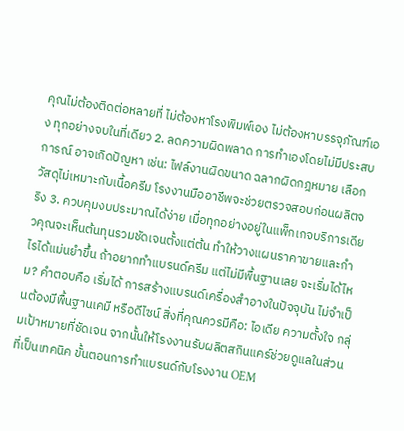คุณไม่ต้องติดต่อหลายที่ ไม่ต้องหาโรงพิมพ์เอง ไม่ต้องหาบรรจุภัณฑ์เอง ทุกอย่างจบในที่เดียว 2. ลดความผิดพลาด การทำเองโดยไม่มีประสบการณ์ อาจเกิดปัญหา เช่น: ไฟล์งานผิดขนาด ฉลากผิดกฎหมาย เลือกวัสดุไม่เหมาะกับเนื้อครีม โรงงานมืออาชีพจะช่วยตรวจสอบก่อนผลิตจริง 3. ควบคุมงบประมาณได้ง่าย เมื่อทุกอย่างอยู่ในแพ็กเกจบริการเดียวคุณจะเห็นต้นทุนรวมชัดเจนตั้งแต่ต้น ทำให้วางแผนราคาขายและกำไรได้แม่นยำขึ้น ถ้าอยากทำแบรนด์ครีม แต่ไม่มีพื้นฐานเลย จะเริ่มได้ไหม? คำตอบคือ เริ่มได้ การสร้างแบรนด์เครื่องสำอางในปัจจุบัน ไม่จำเป็นต้องมีพื้นฐานเคมี หรือดีไซน์ สิ่งที่คุณควรมีคือ: ไอเดีย ความตั้งใจ กลุ่มเป้าหมายที่ชัดเจน จากนั้นให้โรงงานรับผลิตสกินแคร์ช่วยดูแลในส่วนที่เป็นเทคนิค ขั้นตอนการทำแบรนด์กับโรงงาน OEM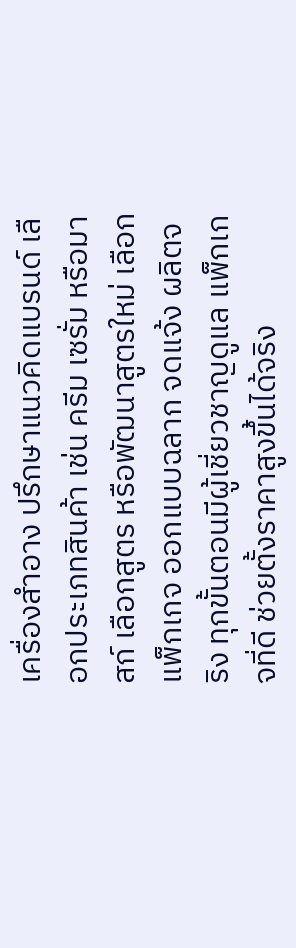เครื่องสำอาง ปรึกษาแนวคิดแบรนด์ เลือกประเภทสินค้า เช่น ครีม เซรั่ม หรือมาสก์ เลือกสูตร หรือพัฒนาสูตรใหม่ เลือกแพ็กเกจ ออกแบบฉลาก จดแจ้ง ผลิตจริง ทุกขั้นตอนมีผู้เชี่ยวชาญดูแล แพ็กเกจที่ดี ช่วยตั้งราคาสูงขึ้นได้จริง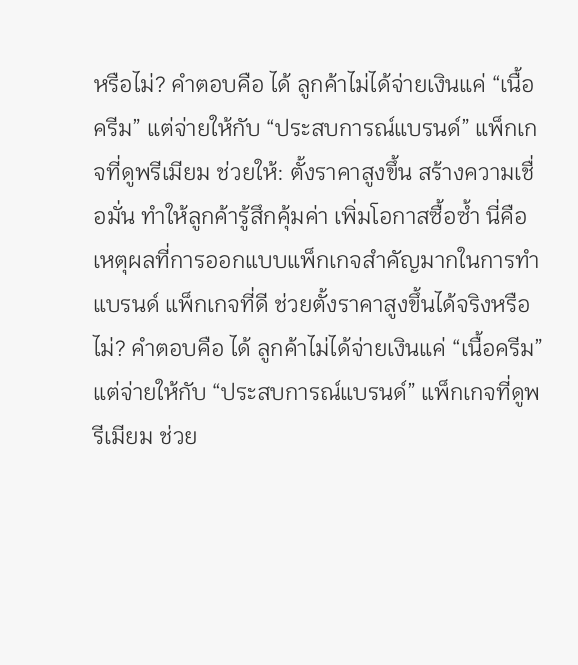หรือไม่? คำตอบคือ ได้ ลูกค้าไม่ได้จ่ายเงินแค่ “เนื้อครีม” แต่จ่ายให้กับ “ประสบการณ์แบรนด์” แพ็กเกจที่ดูพรีเมียม ช่วยให้: ตั้งราคาสูงขึ้น สร้างความเชื่อมั่น ทำให้ลูกค้ารู้สึกคุ้มค่า เพิ่มโอกาสซื้อซ้ำ นี่คือเหตุผลที่การออกแบบแพ็กเกจสำคัญมากในการทำแบรนด์ แพ็กเกจที่ดี ช่วยตั้งราคาสูงขึ้นได้จริงหรือไม่? คำตอบคือ ได้ ลูกค้าไม่ได้จ่ายเงินแค่ “เนื้อครีม” แต่จ่ายให้กับ “ประสบการณ์แบรนด์” แพ็กเกจที่ดูพรีเมียม ช่วย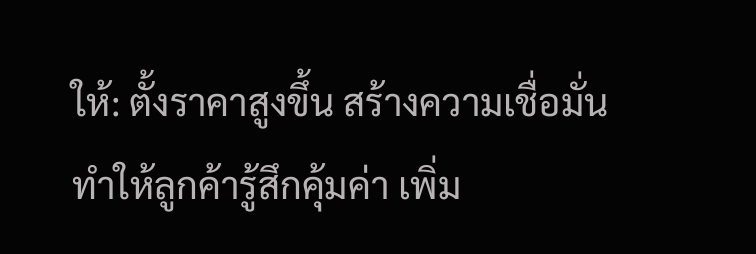ให้: ตั้งราคาสูงขึ้น สร้างความเชื่อมั่น ทำให้ลูกค้ารู้สึกคุ้มค่า เพิ่ม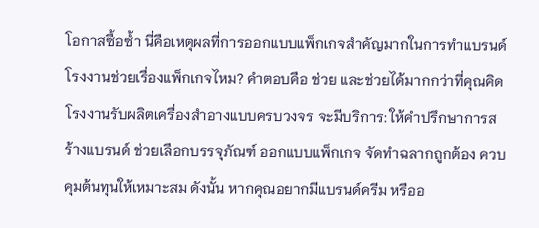โอกาสซื้อซ้ำ นี่คือเหตุผลที่การออกแบบแพ็กเกจสำคัญมากในการทำแบรนด์ โรงงานช่วยเรื่องแพ็กเกจไหม? คำตอบคือ ช่วย และช่วยได้มากกว่าที่คุณคิด โรงงานรับผลิตเครื่องสำอางแบบครบวงจร จะมีบริการ: ให้คำปรึกษาการสร้างแบรนด์ ช่วยเลือกบรรจุภัณฑ์ ออกแบบแพ็กเกจ จัดทำฉลากถูกต้อง ควบคุมต้นทุนให้เหมาะสม ดังนั้น หากคุณอยากมีแบรนด์ครีม หรืออ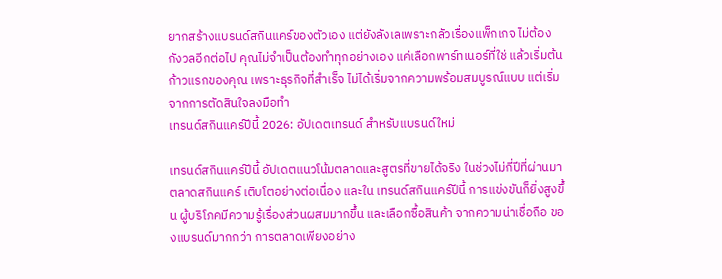ยากสร้างแบรนด์สกินแคร์ของตัวเอง แต่ยังลังเลเพราะกลัวเรื่องแพ็กเกจ ไม่ต้องกังวลอีกต่อไป คุณไม่จำเป็นต้องทำทุกอย่างเอง แค่เลือกพาร์ทเนอร์ที่ใช่ แล้วเริ่มต้นก้าวแรกของคุณ เพราะธุรกิจที่สำเร็จ ไม่ได้เริ่มจากความพร้อมสมบูรณ์แบบ แต่เริ่มจากการตัดสินใจลงมือทำ
เทรนด์สกินแคร์ปีนี้ 2026: อัปเดตเทรนด์ สำหรับแบรนด์ใหม่

เทรนด์สกินแคร์ปีนี้ อัปเดตแนวโน้มตลาดและสูตรที่ขายได้จริง ในช่วงไม่กี่ปีที่ผ่านมา ตลาดสกินแคร์ เติบโตอย่างต่อเนื่อง และใน เทรนด์สกินแคร์ปีนี้ การแข่งขันก็ยิ่งสูงขึ้น ผู้บริโภคมีความรู้เรื่องส่วนผสมมากขึ้น และเลือกซื้อสินค้า จากความน่าเชื่อถือ ของแบรนด์มากกว่า การตลาดเพียงอย่าง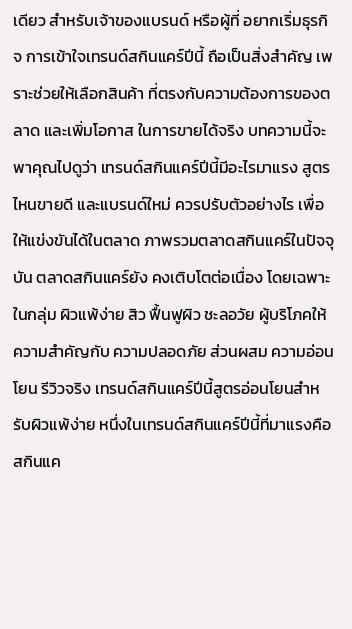เดียว สำหรับเจ้าของแบรนด์ หรือผู้ที่ อยากเริ่มธุรกิจ การเข้าใจเทรนด์สกินแคร์ปีนี้ ถือเป็นสิ่งสำคัญ เพราะช่วยให้เลือกสินค้า ที่ตรงกับความต้องการของตลาด และเพิ่มโอกาส ในการขายได้จริง บทความนี้จะพาคุณไปดูว่า เทรนด์สกินแคร์ปีนี้มีอะไรมาแรง สูตรไหนขายดี และแบรนด์ใหม่ ควรปรับตัวอย่างไร เพื่อให้แข่งขันได้ในตลาด ภาพรวมตลาดสกินแคร์ในปัจจุบัน ตลาดสกินแคร์ยัง คงเติบโตต่อเนื่อง โดยเฉพาะในกลุ่ม ผิวแพ้ง่าย สิว ฟื้นฟูผิว ชะลอวัย ผู้บริโภคให้ ความสำคัญกับ ความปลอดภัย ส่วนผสม ความอ่อนโยน รีวิวจริง เทรนด์สกินแคร์ปีนี้สูตรอ่อนโยนสำหรับผิวแพ้ง่าย หนึ่งในเทรนด์สกินแคร์ปีนี้ที่มาแรงคือ สกินแค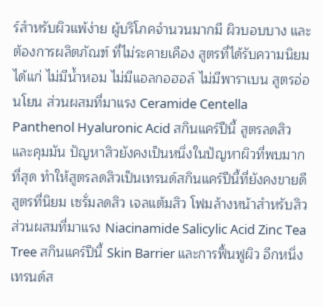ร์สำหรับผิวแพ้ง่าย ผู้บริโภคจำนวนมากมี ผิวบอบบาง และต้องการผลิตภัณฑ์ ที่ไม่ระคายเคือง สูตรที่ได้รับความนิยม ได้แก่ ไม่มีน้ำหอม ไม่มีแอลกอฮอล์ ไม่มีพาราเบน สูตรอ่อนโยน ส่วนผสมที่มาแรง Ceramide Centella Panthenol Hyaluronic Acid สกินแคร์ปีนี้ สูตรลดสิวและคุมมัน ปัญหาสิวยังคงเป็นหนึ่งในปัญหาผิวที่พบมากที่สุด ทำให้สูตรลดสิวเป็นเทรนด์สกินแคร์ปีนี้ที่ยังคงขายดี สูตรที่นิยม เซรั่มลดสิว เจลแต้มสิว โฟมล้างหน้าสำหรับสิว ส่วนผสมที่มาแรง Niacinamide Salicylic Acid Zinc Tea Tree สกินแคร์ปีนี้ Skin Barrier และการฟื้นฟูผิว อีกหนึ่งเทรนด์ส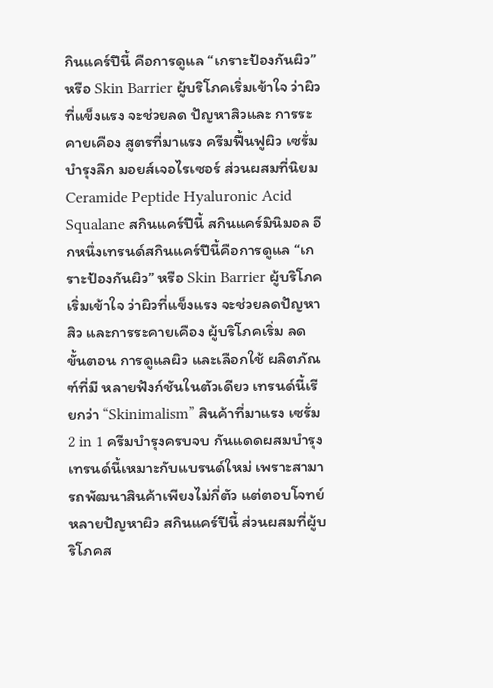กินแคร์ปีนี้ คือการดูแล “เกราะป้องกันผิว” หรือ Skin Barrier ผู้บริโภคเริ่มเข้าใจ ว่าผิวที่แข็งแรง จะช่วยลด ปัญหาสิวและ การระคายเคือง สูตรที่มาแรง ครีมฟื้นฟูผิว เซรั่มบำรุงลึก มอยส์เจอไรเซอร์ ส่วนผสมที่นิยม Ceramide Peptide Hyaluronic Acid Squalane สกินแคร์ปีนี้ สกินแคร์มินิมอล อีกหนึ่งเทรนด์สกินแคร์ปีนี้คือการดูแล “เกราะป้องกันผิว” หรือ Skin Barrier ผู้บริโภคเริ่มเข้าใจ ว่าผิวที่แข็งแรง จะช่วยลดปัญหาสิว และการระคายเคือง ผู้บริโภคเริ่ม ลดขั้นตอน การดูแลผิว และเลือกใช้ ผลิตภัณฑ์ที่มี หลายฟังก์ชันในตัวเดียว เทรนด์นี้เรียกว่า “Skinimalism” สินค้าที่มาแรง เซรั่ม 2 in 1 ครีมบำรุงครบจบ กันแดดผสมบำรุง เทรนด์นี้เหมาะกับแบรนด์ใหม่ เพราะสามารถพัฒนาสินค้าเพียงไม่กี่ตัว แต่ตอบโจทย์หลายปัญหาผิว สกินแคร์ปีนี้ ส่วนผสมที่ผู้บริโภคส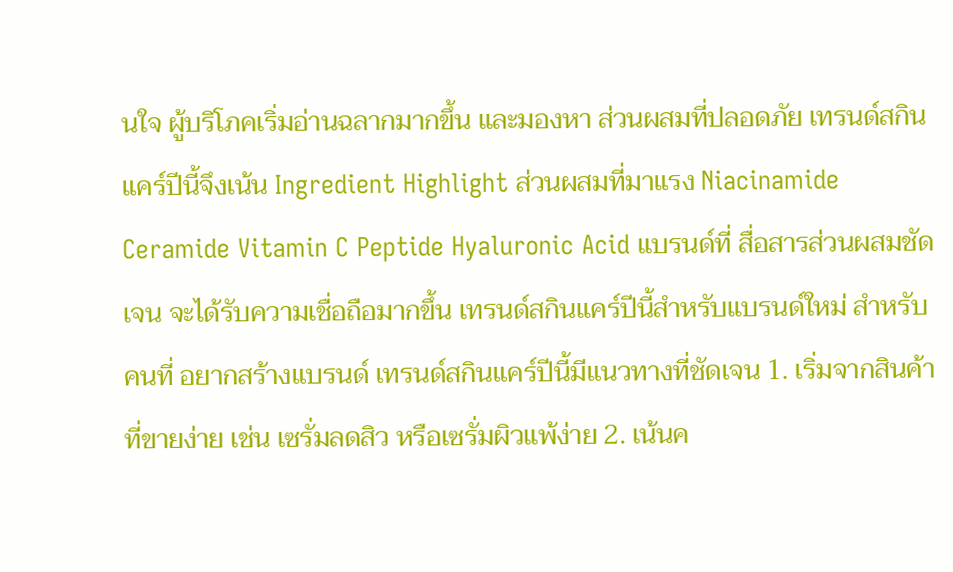นใจ ผู้บริโภคเริ่มอ่านฉลากมากขึ้น และมองหา ส่วนผสมที่ปลอดภัย เทรนด์สกินแคร์ปีนี้จึงเน้น Ingredient Highlight ส่วนผสมที่มาแรง Niacinamide Ceramide Vitamin C Peptide Hyaluronic Acid แบรนด์ที่ สื่อสารส่วนผสมชัดเจน จะได้รับความเชื่อถือมากขึ้น เทรนด์สกินแคร์ปีนี้สำหรับแบรนด์ใหม่ สำหรับคนที่ อยากสร้างแบรนด์ เทรนด์สกินแคร์ปีนี้มีแนวทางที่ชัดเจน 1. เริ่มจากสินค้าที่ขายง่าย เช่น เซรั่มลดสิว หรือเซรั่มผิวแพ้ง่าย 2. เน้นค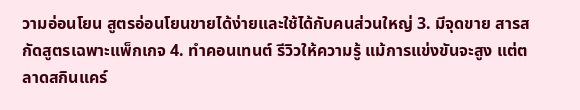วามอ่อนโยน สูตรอ่อนโยนขายได้ง่ายและใช้ได้กับคนส่วนใหญ่ 3. มีจุดขาย สารสกัดสูตรเฉพาะแพ็กเกจ 4. ทำคอนเทนต์ รีวิวให้ความรู้ แม้การแข่งขันจะสูง แต่ตลาดสกินแคร์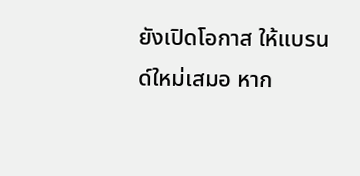ยังเปิดโอกาส ให้แบรนด์ใหม่เสมอ หาก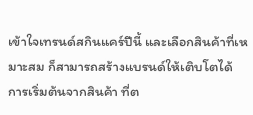เข้าใจเทรนด์สกินแคร์ปีนี้ และเลือกสินค้าที่เหมาะสม ก็สามารถสร้างแบรนด์ให้เติบโตได้ การเริ่มต้นจากสินค้า ที่ต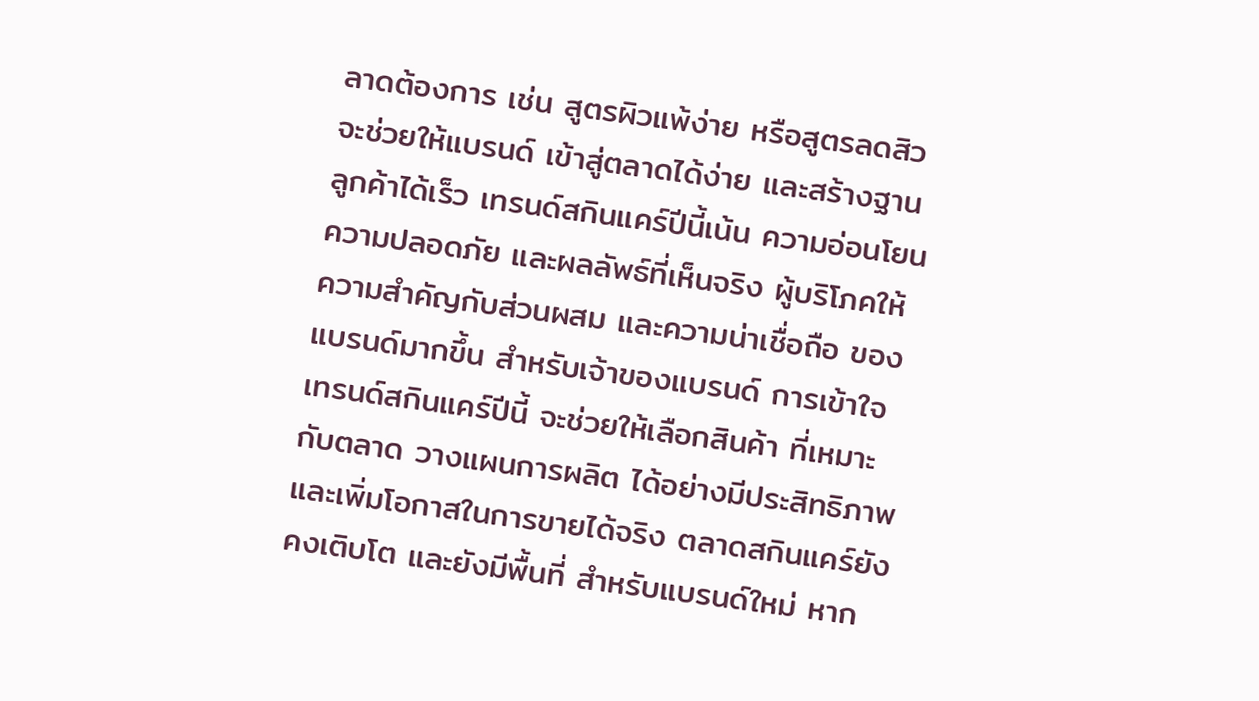ลาดต้องการ เช่น สูตรผิวแพ้ง่าย หรือสูตรลดสิว จะช่วยให้แบรนด์ เข้าสู่ตลาดได้ง่าย และสร้างฐานลูกค้าได้เร็ว เทรนด์สกินแคร์ปีนี้เน้น ความอ่อนโยน ความปลอดภัย และผลลัพธ์ที่เห็นจริง ผู้บริโภคให้ ความสำคัญกับส่วนผสม และความน่าเชื่อถือ ของแบรนด์มากขึ้น สำหรับเจ้าของแบรนด์ การเข้าใจเทรนด์สกินแคร์ปีนี้ จะช่วยให้เลือกสินค้า ที่เหมาะกับตลาด วางแผนการผลิต ได้อย่างมีประสิทธิภาพ และเพิ่มโอกาสในการขายได้จริง ตลาดสกินแคร์ยังคงเติบโต และยังมีพื้นที่ สำหรับแบรนด์ใหม่ หาก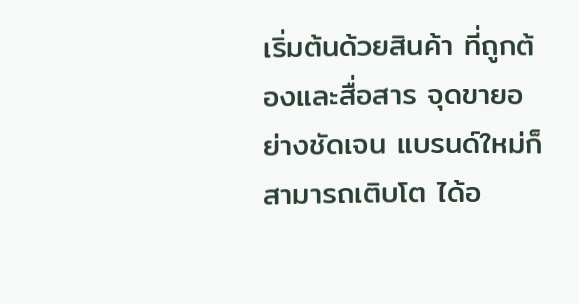เริ่มต้นด้วยสินค้า ที่ถูกต้องและสื่อสาร จุดขายอย่างชัดเจน แบรนด์ใหม่ก็สามารถเติบโต ได้อ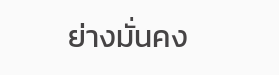ย่างมั่นคง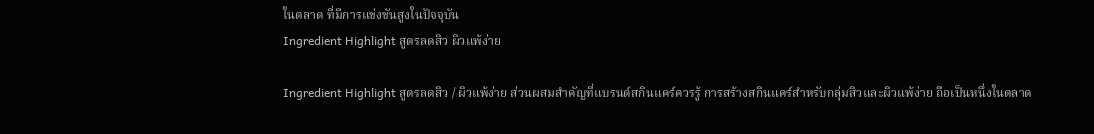ในตลาด ที่มีการแข่งขันสูงในปัจจุบัน
Ingredient Highlight สูตรลดสิว ผิวแพ้ง่าย

Ingredient Highlight สูตรลดสิว / ผิวแพ้ง่าย ส่วนผสมสำคัญที่แบรนด์สกินแคร์ควรรู้ การสร้างสกินแคร์สำหรับกลุ่มสิวและผิวแพ้ง่าย ถือเป็นหนึ่งในตลาด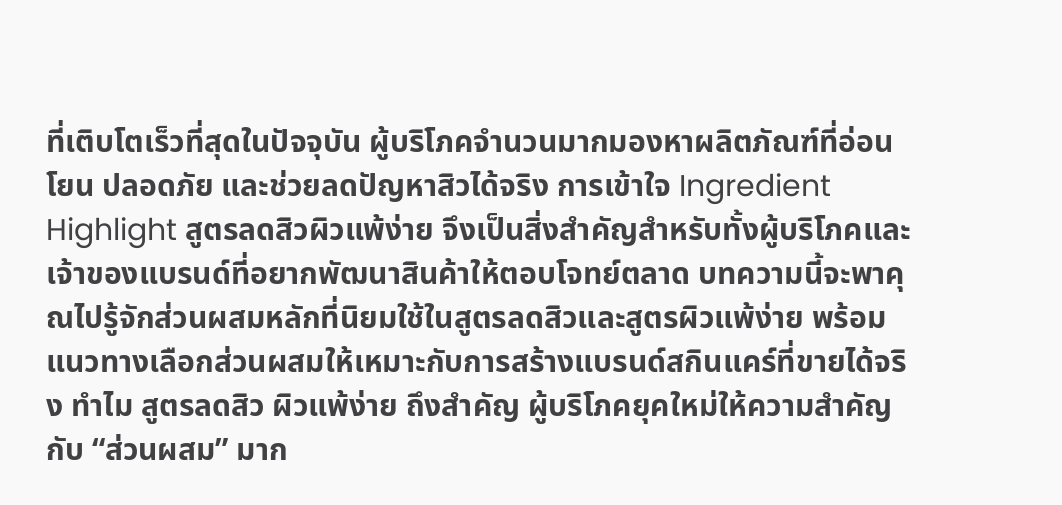ที่เติบโตเร็วที่สุดในปัจจุบัน ผู้บริโภคจำนวนมากมองหาผลิตภัณฑ์ที่อ่อนโยน ปลอดภัย และช่วยลดปัญหาสิวได้จริง การเข้าใจ Ingredient Highlight สูตรลดสิวผิวแพ้ง่าย จึงเป็นสิ่งสำคัญสำหรับทั้งผู้บริโภคและเจ้าของแบรนด์ที่อยากพัฒนาสินค้าให้ตอบโจทย์ตลาด บทความนี้จะพาคุณไปรู้จักส่วนผสมหลักที่นิยมใช้ในสูตรลดสิวและสูตรผิวแพ้ง่าย พร้อมแนวทางเลือกส่วนผสมให้เหมาะกับการสร้างแบรนด์สกินแคร์ที่ขายได้จริง ทำไม สูตรลดสิว ผิวแพ้ง่าย ถึงสำคัญ ผู้บริโภคยุคใหม่ให้ความสำคัญกับ “ส่วนผสม” มาก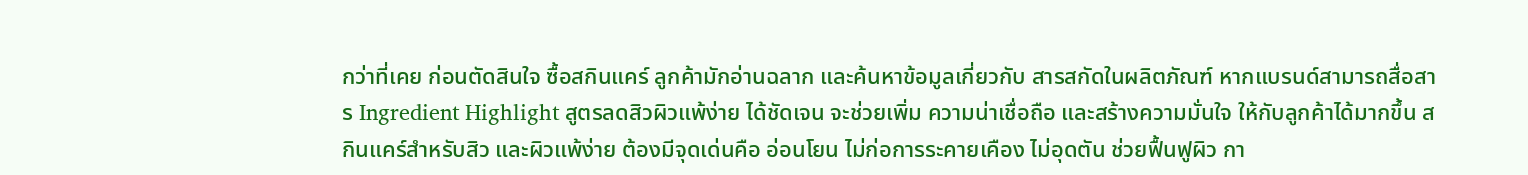กว่าที่เคย ก่อนตัดสินใจ ซื้อสกินแคร์ ลูกค้ามักอ่านฉลาก และค้นหาข้อมูลเกี่ยวกับ สารสกัดในผลิตภัณฑ์ หากแบรนด์สามารถสื่อสาร Ingredient Highlight สูตรลดสิวผิวแพ้ง่าย ได้ชัดเจน จะช่วยเพิ่ม ความน่าเชื่อถือ และสร้างความมั่นใจ ให้กับลูกค้าได้มากขึ้น สกินแคร์สำหรับสิว และผิวแพ้ง่าย ต้องมีจุดเด่นคือ อ่อนโยน ไม่ก่อการระคายเคือง ไม่อุดตัน ช่วยฟื้นฟูผิว กา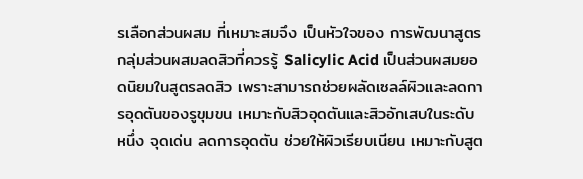รเลือกส่วนผสม ที่เหมาะสมจึง เป็นหัวใจของ การพัฒนาสูตร กลุ่มส่วนผสมลดสิวที่ควรรู้ Salicylic Acid เป็นส่วนผสมยอดนิยมในสูตรลดสิว เพราะสามารถช่วยผลัดเซลล์ผิวและลดการอุดตันของรูขุมขน เหมาะกับสิวอุดตันและสิวอักเสบในระดับหนึ่ง จุดเด่น ลดการอุดตัน ช่วยให้ผิวเรียบเนียน เหมาะกับสูต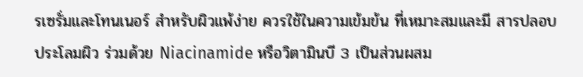รเซรั่มและโทนเนอร์ สำหรับผิวแพ้ง่าย ควรใช้ในความเข้มข้น ที่เหมาะสมและมี สารปลอบประโลมผิว ร่วมด้วย Niacinamide หรือวิตามินบี 3 เป็นส่วนผสม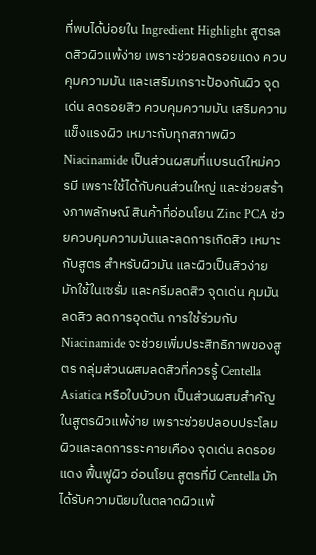ที่พบได้บ่อยใน Ingredient Highlight สูตรลดสิวผิวแพ้ง่าย เพราะช่วยลดรอยแดง ควบคุมความมัน และเสริมเกราะป้องกันผิว จุดเด่น ลดรอยสิว ควบคุมความมัน เสริมความแข็งแรงผิว เหมาะกับทุกสภาพผิว Niacinamide เป็นส่วนผสมที่แบรนด์ใหม่ควรมี เพราะใช้ได้กับคนส่วนใหญ่ และช่วยสร้างภาพลักษณ์ สินค้าที่อ่อนโยน Zinc PCA ช่วยควบคุมความมันและลดการเกิดสิว เหมาะกับสูตร สำหรับผิวมัน และผิวเป็นสิวง่าย มักใช้ในเซรั่ม และครีมลดสิว จุดเด่น คุมมัน ลดสิว ลดการอุดตัน การใช้ร่วมกับ Niacinamide จะช่วยเพิ่มประสิทธิภาพของสูตร กลุ่มส่วนผสมลดสิวที่ควรรู้ Centella Asiatica หรือใบบัวบก เป็นส่วนผสมสำคัญในสูตรผิวแพ้ง่าย เพราะช่วยปลอบประโลมผิวและลดการระคายเคือง จุดเด่น ลดรอยแดง ฟื้นฟูผิว อ่อนโยน สูตรที่มี Centella มักได้รับความนิยมในตลาดผิวแพ้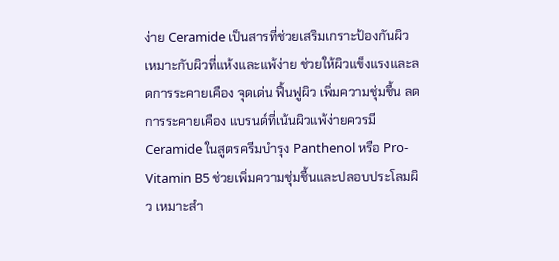ง่าย Ceramide เป็นสารที่ช่วยเสริมเกราะป้องกันผิว เหมาะกับผิวที่แห้งและแพ้ง่าย ช่วยให้ผิวแข็งแรงและลดการระคายเคือง จุดเด่น ฟื้นฟูผิว เพิ่มความชุ่มชื้น ลดการระคายเคือง แบรนด์ที่เน้นผิวแพ้ง่ายควรมี Ceramide ในสูตรครีมบำรุง Panthenol หรือ Pro-Vitamin B5 ช่วยเพิ่มความชุ่มชื้นและปลอบประโลมผิว เหมาะสำ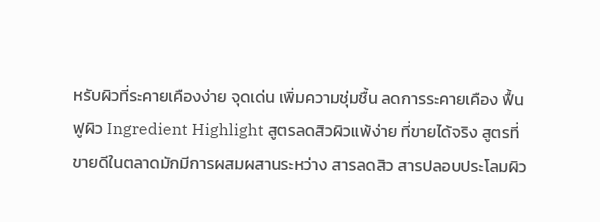หรับผิวที่ระคายเคืองง่าย จุดเด่น เพิ่มความชุ่มชื้น ลดการระคายเคือง ฟื้นฟูผิว Ingredient Highlight สูตรลดสิวผิวแพ้ง่าย ที่ขายได้จริง สูตรที่ขายดีในตลาดมักมีการผสมผสานระหว่าง สารลดสิว สารปลอบประโลมผิว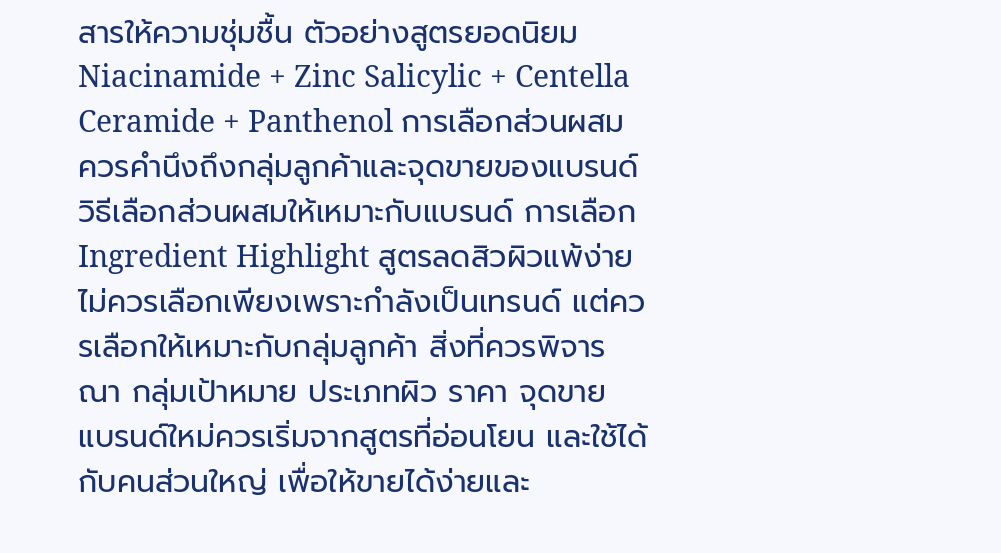สารให้ความชุ่มชื้น ตัวอย่างสูตรยอดนิยม Niacinamide + Zinc Salicylic + Centella Ceramide + Panthenol การเลือกส่วนผสมควรคำนึงถึงกลุ่มลูกค้าและจุดขายของแบรนด์ วิธีเลือกส่วนผสมให้เหมาะกับแบรนด์ การเลือก Ingredient Highlight สูตรลดสิวผิวแพ้ง่าย ไม่ควรเลือกเพียงเพราะกำลังเป็นเทรนด์ แต่ควรเลือกให้เหมาะกับกลุ่มลูกค้า สิ่งที่ควรพิจารณา กลุ่มเป้าหมาย ประเภทผิว ราคา จุดขาย แบรนด์ใหม่ควรเริ่มจากสูตรที่อ่อนโยน และใช้ได้กับคนส่วนใหญ่ เพื่อให้ขายได้ง่ายและ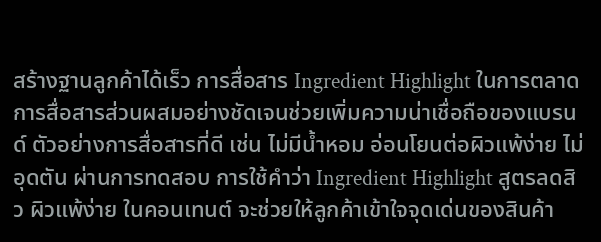สร้างฐานลูกค้าได้เร็ว การสื่อสาร Ingredient Highlight ในการตลาด การสื่อสารส่วนผสมอย่างชัดเจนช่วยเพิ่มความน่าเชื่อถือของแบรนด์ ตัวอย่างการสื่อสารที่ดี เช่น ไม่มีน้ำหอม อ่อนโยนต่อผิวแพ้ง่าย ไม่อุดตัน ผ่านการทดสอบ การใช้คำว่า Ingredient Highlight สูตรลดสิว ผิวแพ้ง่าย ในคอนเทนต์ จะช่วยให้ลูกค้าเข้าใจจุดเด่นของสินค้า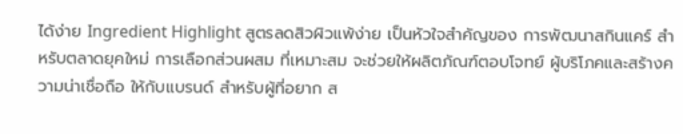ได้ง่าย Ingredient Highlight สูตรลดสิวผิวแพ้ง่าย เป็นหัวใจสำคัญของ การพัฒนาสกินแคร์ สำหรับตลาดยุคใหม่ การเลือกส่วนผสม ที่เหมาะสม จะช่วยให้ผลิตภัณฑ์ตอบโจทย์ ผู้บริโภคและสร้างความน่าเชื่อถือ ให้กับแบรนด์ สำหรับผู้ที่อยาก ส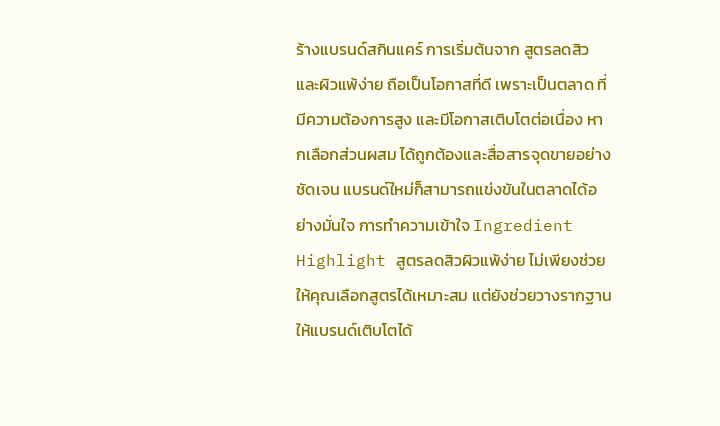ร้างแบรนด์สกินแคร์ การเริ่มต้นจาก สูตรลดสิวและผิวแพ้ง่าย ถือเป็นโอกาสที่ดี เพราะเป็นตลาด ที่มีความต้องการสูง และมีโอกาสเติบโตต่อเนื่อง หากเลือกส่วนผสม ได้ถูกต้องและสื่อสารจุดขายอย่างชัดเจน แบรนด์ใหม่ก็สามารถแข่งขันในตลาดได้อย่างมั่นใจ การทำความเข้าใจ Ingredient Highlight สูตรลดสิวผิวแพ้ง่าย ไม่เพียงช่วยให้คุณเลือกสูตรได้เหมาะสม แต่ยังช่วยวางรากฐานให้แบรนด์เติบโตได้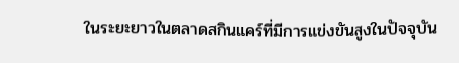ในระยะยาวในตลาดสกินแคร์ที่มีการแข่งขันสูงในปัจจุบัน